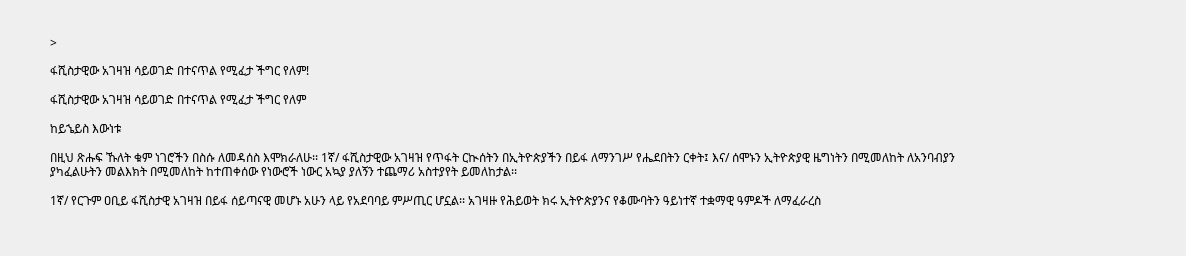>

ፋሺስታዊው አገዛዝ ሳይወገድ በተናጥል የሚፈታ ችግር የለም!

ፋሺስታዊው አገዛዝ ሳይወገድ በተናጥል የሚፈታ ችግር የለም

ከይኄይስ እውነቱ

በዚህ ጽሑፍ ኹለት ቁም ነገሮችን በስሱ ለመዳሰስ እሞክራለሁ፡፡ 1ኛ/ ፋሺስታዊው አገዛዝ የጥፋት ርኲሰትን በኢትዮጵያችን በይፋ ለማንገሥ የሔደበትን ርቀት፤ እና/ ሰሞኑን ኢትዮጵያዊ ዜግነትን በሚመለከት ለአንባብያን ያካፈልሁትን መልእክት በሚመለከት ከተጠቀሰው የነውሮች ነውር አኳያ ያለኝን ተጨማሪ አስተያየት ይመለከታል፡፡

1ኛ/ የርጉም ዐቢይ ፋሺስታዊ አገዛዝ በይፋ ሰይጣናዊ መሆኑ አሁን ላይ የአደባባይ ምሥጢር ሆኗል፡፡ አገዛዙ የሕይወት ክሩ ኢትዮጵያንና የቆሙባትን ዓይነተኛ ተቋማዊ ዓምዶች ለማፈራረስ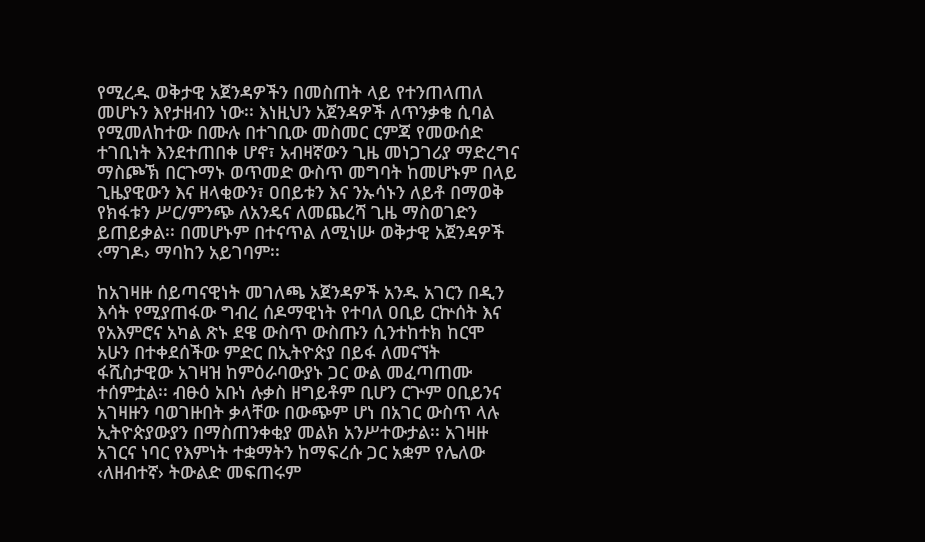የሚረዱ ወቅታዊ አጀንዳዎችን በመስጠት ላይ የተንጠላጠለ መሆኑን እየታዘብን ነው፡፡ እነዚህን አጀንዳዎች ለጥንቃቄ ሲባል የሚመለከተው በሙሉ በተገቢው መስመር ርምጃ የመውሰድ ተገቢነት እንደተጠበቀ ሆኖ፣ አብዛኛውን ጊዜ መነጋገሪያ ማድረግና ማስጮኽ በርጉማኑ ወጥመድ ውስጥ መግባት ከመሆኑም በላይ ጊዜያዊውን እና ዘላቂውን፣ ዐበይቱን እና ንኡሳኑን ለይቶ በማወቅ የክፋቱን ሥር/ምንጭ ለአንዴና ለመጨረሻ ጊዜ ማስወገድን ይጠይቃል፡፡ በመሆኑም በተናጥል ለሚነሡ ወቅታዊ አጀንዳዎች ‹ማገዶ› ማባከን አይገባም፡፡

ከአገዛዙ ሰይጣናዊነት መገለጫ አጀንዳዎች አንዱ አገርን በዲን እሳት የሚያጠፋው ግብረ ሰዶማዊነት የተባለ ዐቢይ ርኵሰት እና የአእምሮና አካል ጽኑ ደዌ ውስጥ ውስጡን ሲንተከተክ ከርሞ አሁን በተቀደሰችው ምድር በኢትዮጵያ በይፋ ለመናኘት ፋሺስታዊው አገዛዝ ከምዕራባውያኑ ጋር ውል መፈጣጠሙ ተሰምቷል፡፡ ብፁዕ አቡነ ሉቃስ ዘግይቶም ቢሆን ርጕም ዐቢይንና አገዛዙን ባወገዙበት ቃላቸው በውጭም ሆነ በአገር ውስጥ ላሉ ኢትዮጵያውያን በማስጠንቀቂያ መልክ አንሥተውታል፡፡ አገዛዙ አገርና ነባር የእምነት ተቋማትን ከማፍረሱ ጋር አቋም የሌለው ‹ለዘብተኛ› ትውልድ መፍጠሩም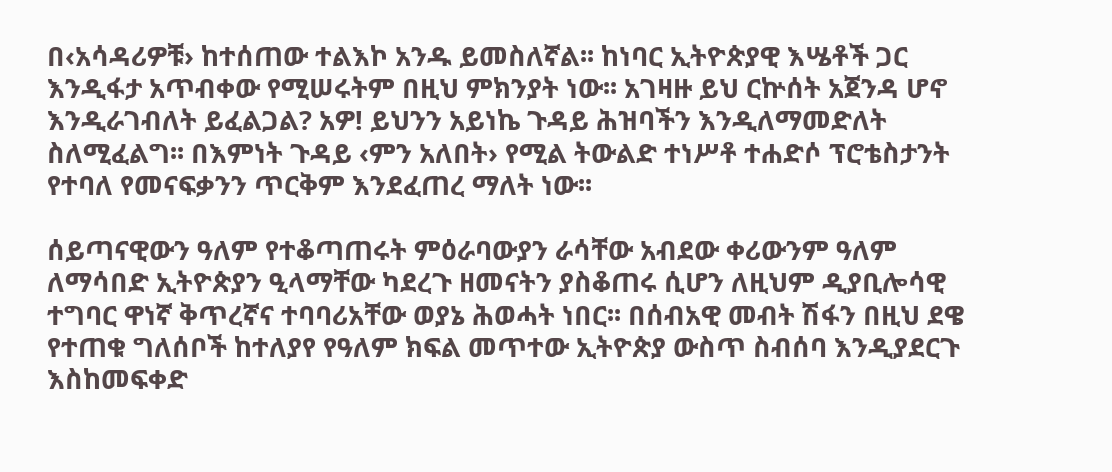በ‹አሳዳሪዎቹ› ከተሰጠው ተልእኮ አንዱ ይመስለኛል፡፡ ከነባር ኢትዮጵያዊ እሤቶች ጋር እንዲፋታ አጥብቀው የሚሠሩትም በዚህ ምክንያት ነው፡፡ አገዛዙ ይህ ርኵሰት አጀንዳ ሆኖ እንዲራገብለት ይፈልጋል? አዎ! ይህንን አይነኬ ጉዳይ ሕዝባችን እንዲለማመድለት ስለሚፈልግ፡፡ በእምነት ጉዳይ ‹ምን አለበት› የሚል ትውልድ ተነሥቶ ተሐድሶ ፕሮቴስታንት የተባለ የመናፍቃንን ጥርቅም እንደፈጠረ ማለት ነው፡፡

ሰይጣናዊውን ዓለም የተቆጣጠሩት ምዕራባውያን ራሳቸው አብደው ቀሪውንም ዓለም ለማሳበድ ኢትዮጵያን ዒላማቸው ካደረጉ ዘመናትን ያስቆጠሩ ሲሆን ለዚህም ዲያቢሎሳዊ ተግባር ዋነኛ ቅጥረኛና ተባባሪአቸው ወያኔ ሕወሓት ነበር፡፡ በሰብአዊ መብት ሽፋን በዚህ ደዌ የተጠቁ ግለሰቦች ከተለያየ የዓለም ክፍል መጥተው ኢትዮጵያ ውስጥ ስብሰባ እንዲያደርጉ እስከመፍቀድ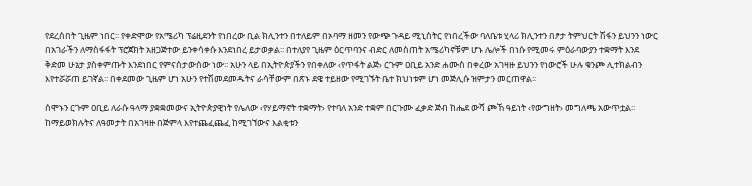የደረሰበት ጊዜም ነበር፡፡ የቀድሞው የአሜሪካ ፕሬዚደንት የነበረው ቢል ክሊንተን በተለይም በኦባማ ዘመን የውጭ ጉዳይ ሚኒስትር የነበረችው ባለቤቱ ሂላሪ ክሊንተን በፆታ ትምህርት ሽፋን ይህንን ነውር በአገራችን ለማስፋፋት ፕሮጀክት አዘጋጅተው ይንቀሳቀሱ እንደነበረ ይታወቃል፡፡ በተለያየ ጊዜም ዕርጥባንና ብድር ለመስጠት አሜሪካኖቹም ሆኑ ሌሎች በነሱ የሚመሩ ምዕራባውያን ተቋማት እንደ ቅድመ ሁኔታ ያስቀምጡት እንደነበር የምናስታውሰው ነው፡፡ አሁን ላይ በኢትዮጵያችን የበቀለው ‹የጥፋት ልጅ› ርጉም ዐቢይ አንድ ሐሙስ በቀረው አገዛዙ ይህንን የነውሮች ሁሉ ቁንጮ ሊተክልብን እየተሯሯጠ ይገኛል፡፡ በቀደመው ጊዜም ሆነ አሁን የተሽመደመዱትና ራሳቸውም በጽኑ ደዌ ተይዘው የሚገኙት ቤተ ክህነቱም ሆነ መጅሊሱ ዝምታን መርጠዋል፡፡

ሰሞኑን ርጉም ዐቢይ ለራሱ ዓላማ ያቋቋመውና ኢትዮጵያዊነት የሌለው ‹የሃይማኖት ተቋማት› የተባለ አንድ ተቋም በርጉሙ ፈቃድ ጅብ ከሔደ ውሻ ጮኸ ዓይነት ‹የውግዘት› መግለጫ አውጥቷል፡፡ ከማይወክሉትና ለዓመታት በአገዛዙ በጅምላ እየተጨፈጨፈ ከሚገኘውና እልቂቱን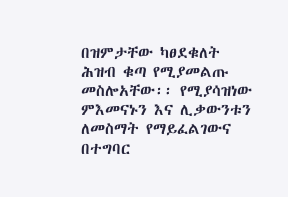በዝምታቸው ካፀደቁለት ሕዝብ ቁጣ የሚያመልጡ መስሎአቸው፡፡ የሚያሳዝነው ምእመናኑን እና ሊቃውንቱን ለመስማት የማይፈልገውና በተግባር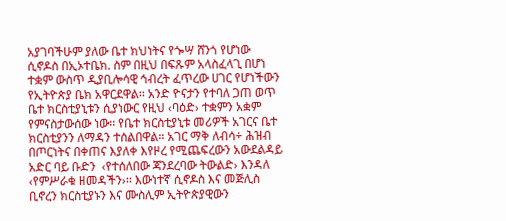አያገባችሁም ያለው ቤተ ክህነትና የጐሣ ሸንጎ የሆነው ሲኖዶስ በኢኦተቤክ. ስም በዚህ በፍጹም አላስፈላጊ በሆነ ተቋም ውስጥ ዲያቢሎሳዊ ኅብረት ፈጥረው ሀገር የሆነችውን የኢትዮጵያ ቤክ አዋርደዋል፡፡ አንድ ዮናታን የተባለ ጋጠ ወጥ ቤተ ክርስቲያኒቱን ሲያነውር የዚህ ‹ባዕድ› ተቋምን አቋም የምናስታውሰው ነው፡፡ የቤተ ክርስቲያኒቱ መሪዎች አገርና ቤተ ክርስቲያንን ለማዳን ተሰልበዋል፡፡ አገር ማቅ ለብሳ÷ ሕዝብ በጦርነትና በቀጠና እያለቀ እየዞረ የሚጨፍረውን አውደልዳይ አድር ባይ ቡድን  ‹የተሰለበው ጃንደረባው ትውልድ› እንዳለ ‹የምሥራቁ ዘመዳችን›፡፡ እውነተኛ ሲኖዶስ እና መጅሊስ ቢኖረን ክርስቲያኑን እና ሙስሊም ኢትዮጵያዊውን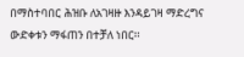በማስተባበር ሕዝቡ ለአገዛዙ እንዳይገዛ ማድረግና ውድቀቱን ማፋጠን በተቻለ ነበር፡፡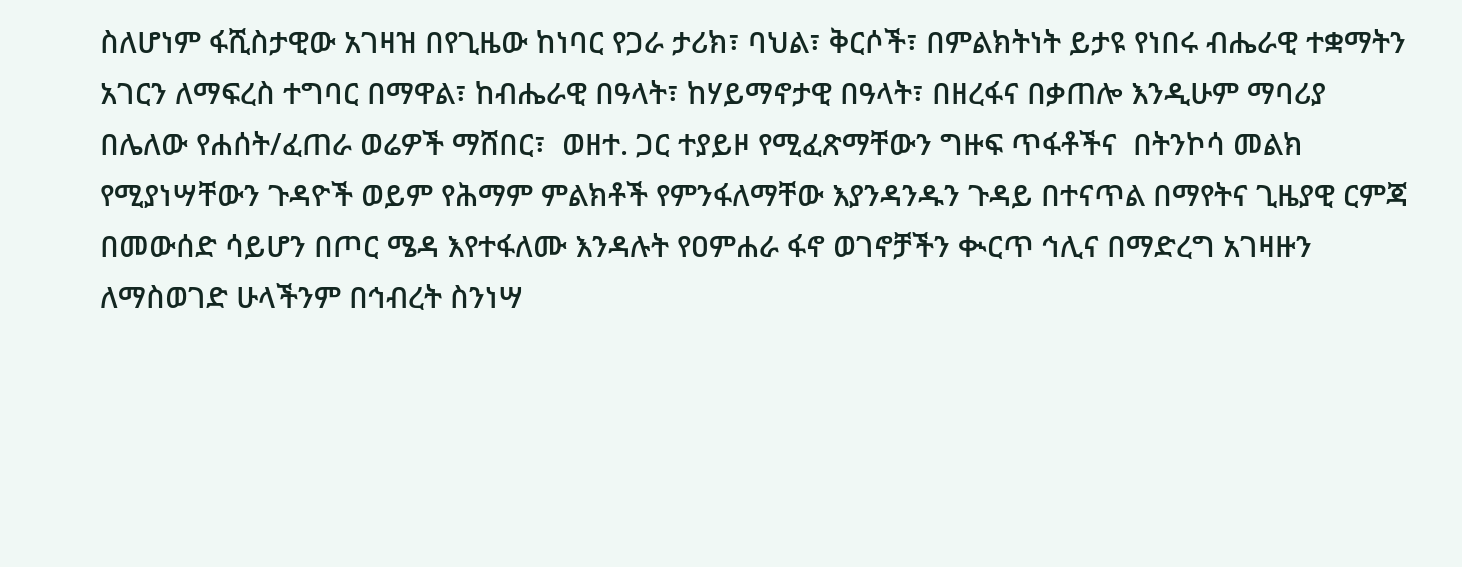ስለሆነም ፋሺስታዊው አገዛዝ በየጊዜው ከነባር የጋራ ታሪክ፣ ባህል፣ ቅርሶች፣ በምልክትነት ይታዩ የነበሩ ብሔራዊ ተቋማትን አገርን ለማፍረስ ተግባር በማዋል፣ ከብሔራዊ በዓላት፣ ከሃይማኖታዊ በዓላት፣ በዘረፋና በቃጠሎ እንዲሁም ማባሪያ በሌለው የሐሰት/ፈጠራ ወሬዎች ማሸበር፣  ወዘተ. ጋር ተያይዞ የሚፈጽማቸውን ግዙፍ ጥፋቶችና  በትንኮሳ መልክ የሚያነሣቸውን ጉዳዮች ወይም የሕማም ምልክቶች የምንፋለማቸው እያንዳንዱን ጉዳይ በተናጥል በማየትና ጊዜያዊ ርምጃ በመውሰድ ሳይሆን በጦር ሜዳ እየተፋለሙ እንዳሉት የዐምሐራ ፋኖ ወገኖቻችን ቊርጥ ኅሊና በማድረግ አገዛዙን ለማስወገድ ሁላችንም በኅብረት ስንነሣ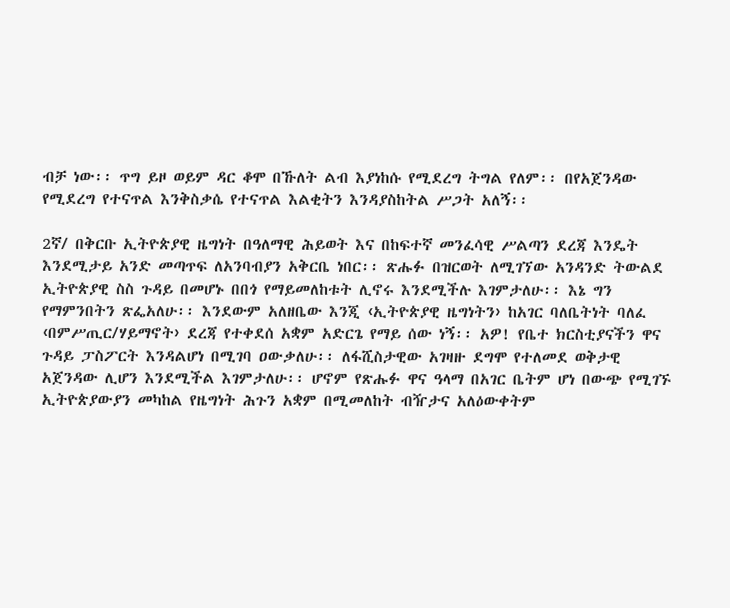ብቻ ነው፡፡ ጥግ ይዞ ወይም ዳር ቆሞ በኹለት ልብ እያነከሱ የሚደረግ ትግል የለም፡፡ በየአጀንዳው የሚደረግ የተናጥል እንቅስቃሴ የተናጥል እልቂትን እንዳያስከትል ሥጋት አለኝ፡፡

2ኛ/ በቅርቡ ኢትዮጵያዊ ዜግነት በዓለማዊ ሕይወት እና በከፍተኛ መንፈሳዊ ሥልጣን ደረጃ እንዴት እንደሚታይ አንድ መጣጥፍ ለአንባብያን አቅርቤ ነበር፡፡ ጽሑፉ በዝርወት ለሚገኘው አንዳንድ ትውልደ ኢትዮጵያዊ ስስ ጉዳይ በመሆኑ በበጎ የማይመለከቱት ሊኖሩ እንደሚችሉ እገምታለሁ፡፡ እኔ ግን የማምንበትን ጽፌአለሁ፡፡ እንደውም አለዘቤው እንጂ ‹ኢትዮጵያዊ ዜግነትን› ከአገር ባለቤትነት ባለፈ ‹በምሥጢር/ሃይማኖት› ደረጃ የተቀደሰ አቋም አድርጌ የማይ ሰው ነኝ፡፡ አዎ! የቤተ ክርስቲያናችን ዋና ጉዳይ ፓስፖርት እንዳልሆነ በሚገባ ዐውቃለሁ፡፡ ለፋሺስታዊው አገዛዙ ደግሞ የተለመደ ወቅታዊ አጀንዳው ሊሆን እንደሚችል እገምታለሁ፡፡ ሆኖም የጽሑፉ ዋና ዓላማ በአገር ቤትም ሆነ በውጭ የሚገኙ ኢትዮጵያውያን መካከል የዜግነት ሕጉን አቋም በሚመለከት ብዥታና አለዕውቀትም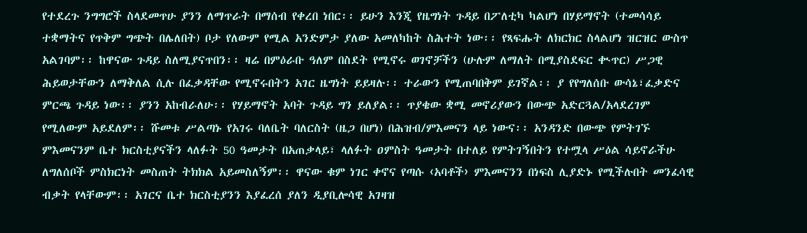የተደረጉ ንግግሮች ስላደመጥሁ ያንን ለማጥራት በማሰብ የቀረበ ነበር፡፡ ይሁን እንጂ የዜግነት ጉዳይ በፖለቲካ ካልሆነ በሃይማኖት (ተመሳሳይ ተቋማትና የጥቅም ግጭት በሌለበት) ቦታ የለውም የሚል አንድምታ ያለው አመለካከት ስሕተት ነው፡፡ የጻፍሑት ለክርክር ስላልሆነ ዝርዝር ውስጥ አልገባም፡፡ ከዋናው ጉዳይ ስለሚያናጥበን፡፡ ዛሬ በምዕራቡ ዓለም በስደት የሚኖሩ ወገኖቻችን (ሁሉም ለማለት በሚያስደፍር ቊጥር) ሥጋዊ ሕይወታቸውን ለማቅለል ሲሉ በፈቃዳቸው የሚኖሩበትን አገር ዜግነት ይይዛሉ፡፡ ተራውን የሚጠባበቅም ይገኛል፡፡ ያ የየግለሰቡ ውሳኔ፣ፈቃድና ምርጫ ጉዳይ ነው፡፡ ያንን አከብራለሁ፡፡ የሃይማኖት አባት ጉዳይ ግን ይለያል፡፡ ጥያቄው ቋሚ መኖሪያውን በውጭ አድርጓል/አላደረገም የሚለውም አይደለም፡፡ ሹመቱ ሥልጣኑ የአገሩ ባለቤት ባለርስት (ዜጋ በሆነ) በሕዝብ/ምእመናን ላይ ነውና፡፡ አንዳንድ በውጭ የምትገኙ ምእመናንም ቤተ ክርስቲያናችን ላለፉት 50 ዓመታት በአጠቃላይ፣ ላለፉት ዐምስት ዓመታት በተለይ የምትገኝበትን የተሟላ ሥዕል ሳይኖራችሁ ለግለሰቦች ምስክርነት መስጠት ትክክል አይመስለኝም፡፡ ዋናው ቁም ነገር ቀኖና የጣሱ ‹አባቶች› ምእመናንን በነፍስ ሊያድኑ የሚችሉበት መንፈሳዊ ብቃት የላቸውም፡፡ አገርና ቤተ ክርስቲያንን እያፈረሰ ያለን ዲያቢሎሳዊ አገዛዝ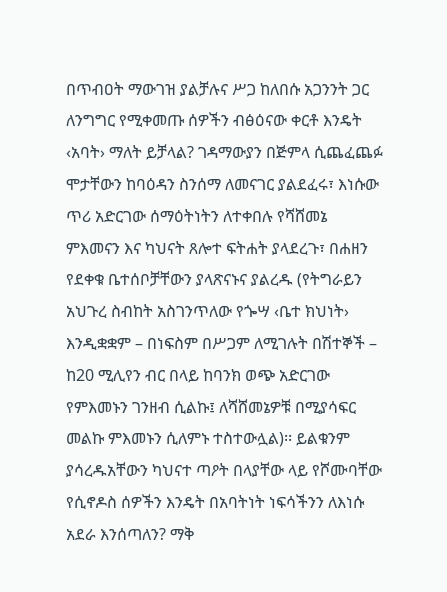በጥብዐት ማውገዝ ያልቻሉና ሥጋ ከለበሱ አጋንንት ጋር ለንግግር የሚቀመጡ ሰዎችን ብፅዕናው ቀርቶ እንዴት ‹አባት› ማለት ይቻላል? ገዳማውያን በጅምላ ሲጨፈጨፉ ሞታቸውን ከባዕዳን ስንሰማ ለመናገር ያልደፈሩ፣ እነሱው ጥሪ አድርገው ሰማዕትነትን ለተቀበሉ የሻሸመኔ ምእመናን እና ካህናት ጸሎተ ፍትሐት ያላደረጉ፣ በሐዘን የደቀቁ ቤተሰቦቻቸውን ያላጽናኑና ያልረዱ (የትግራይን አህጉረ ስብከት አስገንጥለው የጐሣ ‹ቤተ ክህነት› እንዲቋቋም – በነፍስም በሥጋም ለሚገሉት በሽተኞች – ከ20 ሚሊየን ብር በላይ ከባንክ ወጭ አድርገው የምእመኑን ገንዘብ ሲልኩ፤ ለሻሸመኔዎቹ በሚያሳፍር መልኩ ምእመኑን ሲለምኑ ተስተውሏል)፡፡ ይልቁንም ያሳረዱአቸውን ካህናተ ጣዖት በላያቸው ላይ የሾሙባቸው የሲኖዶስ ሰዎችን እንዴት በአባትነት ነፍሳችንን ለእነሱ አደራ እንሰጣለን? ማቅ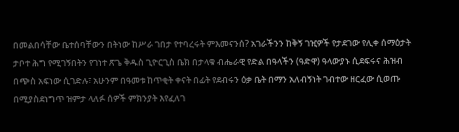በመልበሳቸው ቤተሰባቸውን በትነው ከሥራ ገበታ የተባረሩት ምእመናንሰ? አገራችንን ከቅኝ ገዢዎች የታደገው የሊቀ ሰማዕታት ታቦተ ሕግ የሚገኝበትን የገነተ ጽጌ ቅዱስ ጊዮርጊስ ቤክ በታላቁ ብሔራዊ የድል በዓላችን (ዓድዋ) ዓላውያኑ ሲደፍሩና ሕዝብ በጭስ አፍነው ሲገድሉ፣ አሁንም በዓመቱ ከጥቂት ቀናት በፊት የደብሩን ዕቃ ቤት በማን አለብኝነት ገብተው ዘርፈው ሲወጡ በሚያስደነግጥ ዝምታ ላለፉ ሰዎች ምክንያት እየፈለገ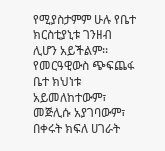የሚያስታምም ሁሉ የቤተ ክርስቲያኒቱ ገንዘብ ሊሆን አይችልም፡፡ የመርዓዊውስ ጭፍጨፋ ቤተ ክህነቱ አይመለከተውም፣ መጅሊሱ አያገባውም፣ በቀሩት ክፍለ ሀገራት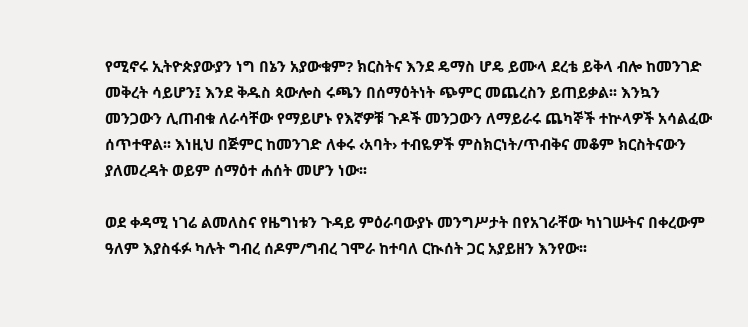የሚኖሩ ኢትዮጵያውያን ነግ በኔን አያውቁም? ክርስትና እንደ ዴማስ ሆዴ ይሙላ ደረቴ ይቅላ ብሎ ከመንገድ መቅረት ሳይሆን፤ እንደ ቅዱስ ጳውሎስ ሩጫን በሰማዕትነት ጭምር መጨረስን ይጠይቃል፡፡ እንኳን መንጋውን ሊጠብቁ ለራሳቸው የማይሆኑ የእኛዎቹ ጉዶች መንጋውን ለማይራሩ ጨካኞች ተኵላዎች አሳልፈው ሰጥተዋል፡፡ እነዚህ በጅምር ከመንገድ ለቀሩ ‹አባት› ተብዬዎች ምስክርነት/ጥብቅና መቆም ክርስትናውን ያለመረዳት ወይም ሰማዕተ ሐሰት መሆን ነው፡፡

ወደ ቀዳሚ ነገሬ ልመለስና የዜግነቱን ጉዳይ ምዕራባውያኑ መንግሥታት በየአገራቸው ካነገሡትና በቀረውም ዓለም እያስፋፉ ካሉት ግብረ ሰዶም/ግብረ ገሞራ ከተባለ ርኲሰት ጋር አያይዘን እንየው፡፡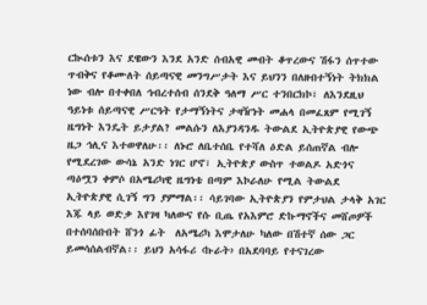ርኲሰቱን እና ደዌውን እንደ አንድ ሰብአዊ መብት ቆጥረውና ሽፋን ሰጥተው ጥብቅና የቆሙለት ሰይጣናዊ መንግሥታት እና ይህንን በለዘብተኝነት ትክክል ነው ብሎ በተቀበለ ኅብረተሰብ ሰንደቅ ዓለማ ሥር ተንበርክኮ፣ ለእንደዚህ ዓይነቱ ሰይጣናዊ ሥርዓት የታማኝነትና ታዛዥነት መሐላ በመፈጸም የሚገኝ ዜግነት እንዴት ይታያል? መልሱን ለእያንዳንዱ ትውልደ ኢትዮጵያዊ የውጭ ዜጋ ኅሊና እተወዋለሁ፡፡ ለኑሮ ለቤተሰቤ የተሻለ ዕድል ይሰጠኛል ብሎ የሚደረገው ውሳኔ አንድ ነገር ሆኖ፣ ኢትዮጵያ ውስጥ ተወልዶ አድጎና ጣዕሟን ቀምሶ በአሜሪካዊ ዜግነቴ በጣም እኮራለሁ የሚል ትውልደ ኢትዮጵያዊ ሲገኝ ግን ያምማል፡፡ ሳይገባው ኢትዮጵያን የምታህል ታላቅ አገር እጁ ላይ ወድቃ እየገዛ ካለውና የሱ ቢጤ የአእምሮ ድኩማኖችና መሸጦዎች በተሰባሰቡበት ሸንጎ ፊት  ለአሜሪካ እሞታለሁ ካለው በሽተኛ ሰው ጋር ይመሳሰልብኛል፡፡ ይህን አሳፋሪ ‹ኩራት› በአደባባይ የተናገረው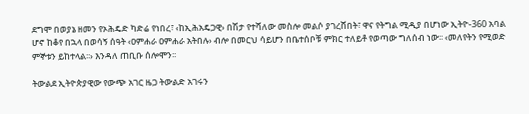ደግሞ በወያኔ ዘመን የኦሕዴድ ካድሬ የነበረ፣ ‹ከኢሕአዴጋዊ› በሽታ የተሻለው መስሎ መልሶ ያገረሸበት፣ ዋና የትግል ሚዲያ በሆነው ኢትዮ-360 አባል ሆኖ ከቆየ በኋላ በወሳኝ ሰዓት ‹ዐምሐራ ዐምሐራ አትበሉ› ብሎ በመርህ ሳይሆን በቤተሰቦቹ ምክር ተለይቶ የወጣው ግለሰብ ነው፡፡ ‹መለየትን የሚወድ ምኞቱን ይከተላል፡፡› እንዳለ ጠቢቡ ሰሎሞን፡፡

ትውልደ ኢትዮጵያዊው የውጭ አገር ዜጋ ትውልድ አገሩን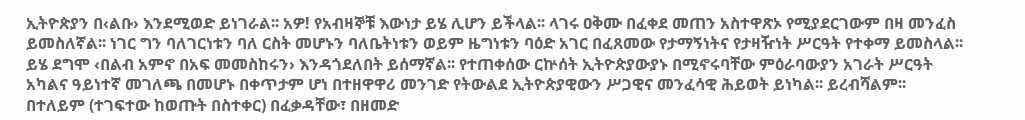ኢትዮጵያን በ‹ልቡ› እንደሚወድ ይነገራል፡፡ አዎ! የአብዛኞቹ እውነታ ይሄ ሊሆን ይችላል፡፡ ላገሩ ዐቅሙ በፈቀደ መጠን አስተዋጽኦ የሚያደርገውም በዛ መንፈስ ይመስለኛል፡፡ ነገር ግን ባለገርነቱን ባለ ርስት መሆኑን ባለቤትነቱን ወይም ዜግነቱን ባዕድ አገር በፈጸመው የታማኝነትና የታዛዥነት ሥርዓት የተቀማ ይመስላል፡፡ ይሄ ደግሞ ‹በልብ አምኖ በአፍ መመስከሩን› እንዳጎደለበት ይሰማኛል፡፡ የተጠቀሰው ርኵሰት ኢትዮጵያውያኑ በሚኖሩባቸው ምዕራባውያን አገራት ሥርዓት አካልና ዓይነተኛ መገለጫ በመሆኑ በቀጥታም ሆነ በተዘዋዋሪ መንገድ የትውልደ ኢትዮጵያዊውን ሥጋዊና መንፈሳዊ ሕይወት ይነካል፡፡ ይረብሻልም፡፡ በተለይም (ተገፍተው ከወጡት በስተቀር) በፈቃዳቸው፣ በዘመድ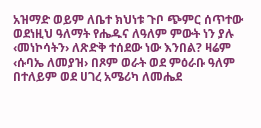አዝማድ ወይም ለቤተ ክህነቱ ጉቦ ጭምር ሰጥተው ወደነዚህ ዓለማት የሔዱና ለዓለም ምውት ነን ያሉ ‹መነኮሳትን› ለጽድቅ ተሰደው ነው እንበል? ዛሬም ‹ሱባኤ ለመያዝ› በጾም ወራት ወደ ምዕራቡ ዓለም በተለይም ወደ ሀገረ አሜሪካ ለመሔደ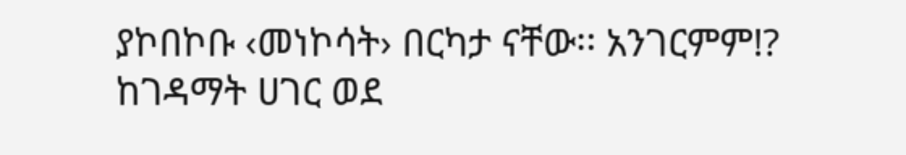ያኮበኮቡ ‹መነኮሳት› በርካታ ናቸው፡፡ አንገርምም!? ከገዳማት ሀገር ወደ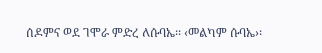ሰዶምና ወደ ገሞራ ምድረ ለሱባኤ፡፡ ‹መልካም ሱባኤ›፡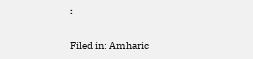፡

Filed in: Amharic